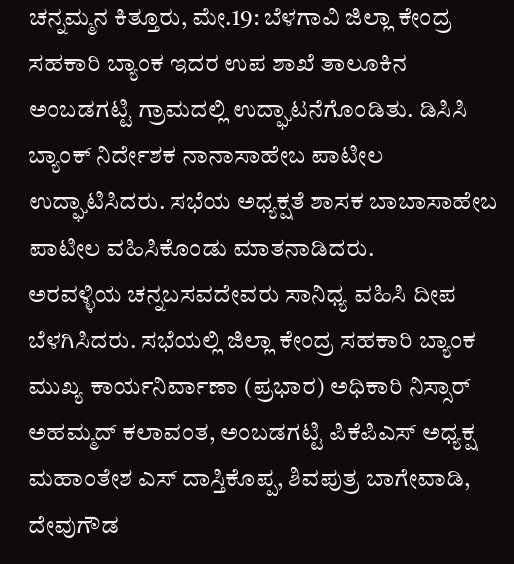ಚನ್ನಮ್ಮನ ಕಿತ್ತೂರು, ಮೇ.19: ಬೆಳಗಾವಿ ಜಿಲ್ಲಾ ಕೇಂದ್ರ ಸಹಕಾರಿ ಬ್ಯಾಂಕ ಇದರ ಉಪ ಶಾಖೆ ತಾಲೂಕಿನ ಅಂಬಡಗಟ್ಟಿ ಗ್ರಾಮದಲ್ಲಿ ಉದ್ಘಾಟನೆಗೊಂಡಿತು. ಡಿಸಿಸಿ ಬ್ಯಾಂಕ್ ನಿರ್ದೇಶಕ ನಾನಾಸಾಹೇಬ ಪಾಟೀಲ ಉದ್ಘಾಟಿಸಿದರು. ಸಭೆಯ ಅಧ್ಯಕ್ಷತೆ ಶಾಸಕ ಬಾಬಾಸಾಹೇಬ ಪಾಟೀಲ ವಹಿಸಿಕೊಂಡು ಮಾತನಾಡಿದರು.
ಅರವಳ್ಳಿಯ ಚನ್ನಬಸವದೇವರು ಸಾನಿಧ್ಯ ವಹಿಸಿ ದೀಪ ಬೆಳಗಿಸಿದರು. ಸಭೆಯಲ್ಲಿ ಜಿಲ್ಲಾ ಕೇಂದ್ರ ಸಹಕಾರಿ ಬ್ಯಾಂಕ ಮುಖ್ಯ ಕಾರ್ಯನಿರ್ವಾಣಾ (ಪ್ರಭಾರ) ಅಧಿಕಾರಿ ನಿಸ್ಸಾರ್ ಅಹಮ್ಮದ್ ಕಲಾವಂತ, ಅಂಬಡಗಟ್ಟಿ ಪಿಕೆಪಿಎಸ್ ಅಧ್ಯಕ್ಷ ಮಹಾಂತೇಶ ಎಸ್ ದಾಸ್ತಿಕೊಪ್ಪ, ಶಿವಪುತ್ರ ಬಾಗೇವಾಡಿ, ದೇವುಗೌಡ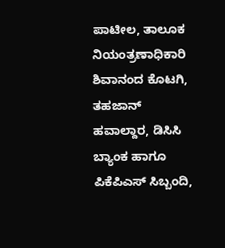ಪಾಟೀಲ, ತಾಲೂಕ ನಿಯಂತ್ರಣಾಧಿಕಾರಿ ಶಿವಾನಂದ ಕೊಟಗಿ, ತಹಜಾನ್ ಹವಾಲ್ದಾರ, ಡಿಸಿಸಿ ಬ್ಯಾಂಕ ಹಾಗೂ ಪಿಕೆಪಿಎಸ್ ಸಿಬ್ಬಂದಿ,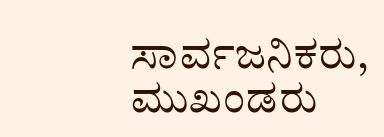ಸಾರ್ವಜನಿಕರು, ಮುಖಂಡರು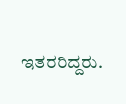ಇತರರಿದ್ದರು.